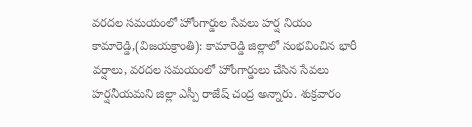వరదల సమయంలో హోంగార్డుల సేవలు హర్ష నియం
కామారెడ్డి,(విజయక్రాంతి): కామారెడ్డి జిల్లాలో సంభవించిన భారీ వర్షాలు, వరదల సమయంలో హోంగార్డులు చేసిన సేవలు హర్షనీయమని జిల్లా ఎస్పీ రాజేష్ చంద్ర అన్నారు. శుక్రవారం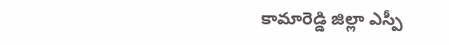కామారెడ్డి జిల్లా ఎస్పీ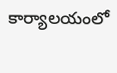కార్యాలయంలో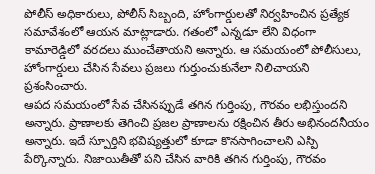పోలీస్ అధికారులు, పోలీస్ సిబ్బంది, హోంగార్డులతో నిర్వహించిన ప్రత్యేక సమావేశంలో ఆయన మాట్లాడారు. గతంలో ఎన్నడూ లేని విధంగా కామారెడ్డిలో వరదలు ముంచేతాయని అన్నారు. ఆ సమయంలో పోలీసులు, హోంగార్డులు చేసిన సేవలు ప్రజలు గుర్తుంచుకునేలా నిలిచాయని ప్రశంసించారు.
ఆపద సమయంలో సేవ చేసినప్పుడే తగిన గుర్తింపు, గౌరవం లభిస్తుందని అన్నారు. ప్రాణాలకు తెగించి ప్రజల ప్రాణాలను రక్షించిన తీరు అభినందనీయం అన్నారు. ఇదే స్పూర్తిని భవిష్యత్తులో కూడా కొనసాగించాలని ఎస్పి పేర్కొన్నారు. నిజాయితీతో పని చేసిన వారికి తగిన గుర్తింపు, గౌరవం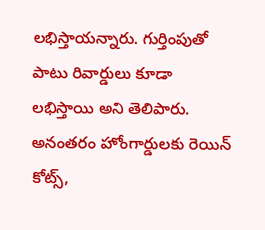లభిస్తాయన్నారు. గుర్తింపుతో పాటు రివార్డులు కూడా లభిస్తాయి అని తెలిపారు. అనంతరం హోంగార్డులకు రెయిన్ కోట్స్,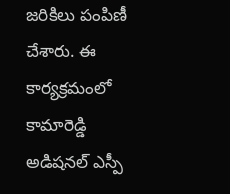జరికిలు పంపిణీ చేశారు. ఈ కార్యక్రమంలో కామారెడ్డి అడిషనల్ ఎస్పీ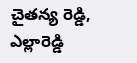చైతన్య రెడ్డి, ఎల్లారెడ్డి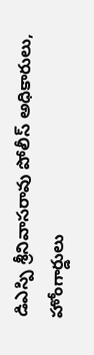డిఎస్పి శ్రీనివాసరావు పోలీస్ అధికారులు, హోంగార్డులు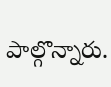పాల్గొన్నారు.